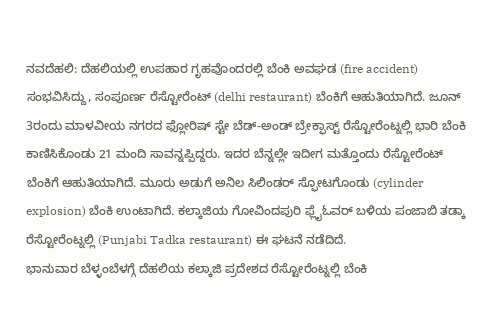ನವದೆಹಲಿ: ದೆಹಲಿಯಲ್ಲಿ ಉಪಹಾರ ಗೃಹವೊಂದರಲ್ಲಿ ಬೆಂಕಿ ಅವಘಡ (fire accident) ಸಂಭವಿಸಿದ್ದು, ಸಂಪೂರ್ಣ ರೆಸ್ಟೋರೆಂಟ್ (delhi restaurant) ಬೆಂಕಿಗೆ ಆಹುತಿಯಾಗಿದೆ. ಜೂನ್ 3ರಂದು ಮಾಳವೀಯ ನಗರದ ಫ್ಲೋರಿಷ್ ಸ್ಟೇ ಬೆಡ್-ಅಂಡ್ ಬ್ರೇಕ್ಫಾಸ್ಟ್ ರೆಸ್ಟೋರೆಂಟ್ನಲ್ಲಿ ಭಾರಿ ಬೆಂಕಿ ಕಾಣಿಸಿಕೊಂಡು 21 ಮಂದಿ ಸಾವನ್ನಪ್ಪಿದ್ದರು. ಇದರ ಬೆನ್ನಲ್ಲೇ ಇದೀಗ ಮತ್ತೊಂದು ರೆಸ್ಟೋರೆಂಟ್ ಬೆಂಕಿಗೆ ಆಹುತಿಯಾಗಿದೆ. ಮೂರು ಅಡುಗೆ ಅನಿಲ ಸಿಲಿಂಡರ್ ಸ್ಫೋಟಗೊಂಡು (cylinder explosion) ಬೆಂಕಿ ಉಂಟಾಗಿದೆ. ಕಲ್ಕಾಜಿಯ ಗೋವಿಂದಪುರಿ ಫ್ಲೈಓವರ್ ಬಳಿಯ ಪಂಜಾಬಿ ತಡ್ಕಾ ರೆಸ್ಟೋರೆಂಟ್ನಲ್ಲಿ (Punjabi Tadka restaurant) ಈ ಘಟನೆ ನಡೆದಿದೆ.
ಭಾನುವಾರ ಬೆಳ್ಳಂಬೆಳಗ್ಗೆ ದೆಹಲಿಯ ಕಲ್ಕಾಜಿ ಪ್ರದೇಶದ ರೆಸ್ಟೋರೆಂಟ್ನಲ್ಲಿ ಬೆಂಕಿ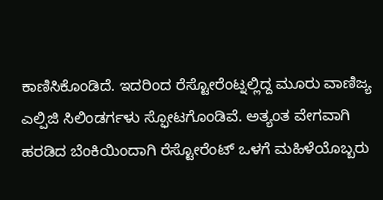ಕಾಣಿಸಿಕೊಂಡಿದೆ. ಇದರಿಂದ ರೆಸ್ಟೋರೆಂಟ್ನಲ್ಲಿದ್ದ ಮೂರು ವಾಣಿಜ್ಯ ಎಲ್ಪಿಜಿ ಸಿಲಿಂಡರ್ಗಳು ಸ್ಫೋಟಗೊಂಡಿವೆ. ಅತ್ಯಂತ ವೇಗವಾಗಿ ಹರಡಿದ ಬೆಂಕಿಯಿಂದಾಗಿ ರೆಸ್ಟೋರೆಂಟ್ ಒಳಗೆ ಮಹಿಳೆಯೊಬ್ಬರು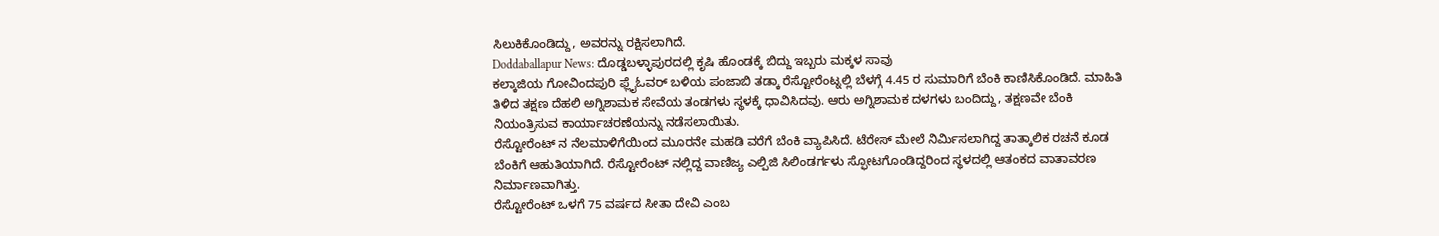ಸಿಲುಕಿಕೊಂಡಿದ್ದು, ಅವರನ್ನು ರಕ್ಷಿಸಲಾಗಿದೆ.
Doddaballapur News: ದೊಡ್ಡಬಳ್ಳಾಪುರದಲ್ಲಿ ಕೃಷಿ ಹೊಂಡಕ್ಕೆ ಬಿದ್ದು ಇಬ್ಬರು ಮಕ್ಕಳ ಸಾವು
ಕಲ್ಕಾಜಿಯ ಗೋವಿಂದಪುರಿ ಫ್ಲೈಓವರ್ ಬಳಿಯ ಪಂಜಾಬಿ ತಡ್ಕಾ ರೆಸ್ಟೋರೆಂಟ್ನಲ್ಲಿ ಬೆಳಗ್ಗೆ 4.45 ರ ಸುಮಾರಿಗೆ ಬೆಂಕಿ ಕಾಣಿಸಿಕೊಂಡಿದೆ. ಮಾಹಿತಿ ತಿಳಿದ ತಕ್ಷಣ ದೆಹಲಿ ಅಗ್ನಿಶಾಮಕ ಸೇವೆಯ ತಂಡಗಳು ಸ್ಥಳಕ್ಕೆ ಧಾವಿಸಿದವು. ಆರು ಅಗ್ನಿಶಾಮಕ ದಳಗಳು ಬಂದಿದ್ದು, ತಕ್ಷಣವೇ ಬೆಂಕಿ ನಿಯಂತ್ರಿಸುವ ಕಾರ್ಯಾಚರಣೆಯನ್ನು ನಡೆಸಲಾಯಿತು.
ರೆಸ್ಟೋರೆಂಟ್ ನ ನೆಲಮಾಳಿಗೆಯಿಂದ ಮೂರನೇ ಮಹಡಿ ವರೆಗೆ ಬೆಂಕಿ ವ್ಯಾಪಿಸಿದೆ. ಟೆರೇಸ್ ಮೇಲೆ ನಿರ್ಮಿಸಲಾಗಿದ್ದ ತಾತ್ಕಾಲಿಕ ರಚನೆ ಕೂಡ ಬೆಂಕಿಗೆ ಆಹುತಿಯಾಗಿದೆ. ರೆಸ್ಟೋರೆಂಟ್ ನಲ್ಲಿದ್ದ ವಾಣಿಜ್ಯ ಎಲ್ಪಿಜಿ ಸಿಲಿಂಡರ್ಗಳು ಸ್ಫೋಟಗೊಂಡಿದ್ದರಿಂದ ಸ್ಥಳದಲ್ಲಿ ಆತಂಕದ ವಾತಾವರಣ ನಿರ್ಮಾಣವಾಗಿತ್ತು.
ರೆಸ್ಟೋರೆಂಟ್ ಒಳಗೆ 75 ವರ್ಷದ ಸೀತಾ ದೇವಿ ಎಂಬ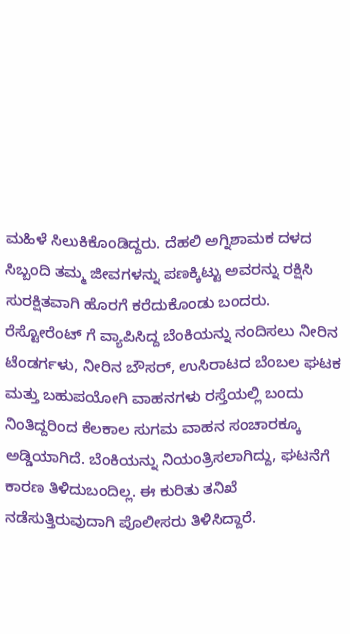ಮಹಿಳೆ ಸಿಲುಕಿಕೊಂಡಿದ್ದರು. ದೆಹಲಿ ಅಗ್ನಿಶಾಮಕ ದಳದ ಸಿಬ್ಬಂದಿ ತಮ್ಮ ಜೀವಗಳನ್ನು ಪಣಕ್ಕಿಟ್ಟು ಅವರನ್ನು ರಕ್ಷಿಸಿ ಸುರಕ್ಷಿತವಾಗಿ ಹೊರಗೆ ಕರೆದುಕೊಂಡು ಬಂದರು.
ರೆಸ್ಟೋರೆಂಟ್ ಗೆ ವ್ಯಾಪಿಸಿದ್ದ ಬೆಂಕಿಯನ್ನು ನಂದಿಸಲು ನೀರಿನ ಟೆಂಡರ್ಗಳು, ನೀರಿನ ಬೌಸರ್, ಉಸಿರಾಟದ ಬೆಂಬಲ ಘಟಕ ಮತ್ತು ಬಹುಪಯೋಗಿ ವಾಹನಗಳು ರಸ್ತೆಯಲ್ಲಿ ಬಂದು ನಿಂತಿದ್ದರಿಂದ ಕೆಲಕಾಲ ಸುಗಮ ವಾಹನ ಸಂಚಾರಕ್ಕೂ ಅಡ್ಡಿಯಾಗಿದೆ. ಬೆಂಕಿಯನ್ನು ನಿಯಂತ್ರಿಸಲಾಗಿದ್ದು, ಘಟನೆಗೆ ಕಾರಣ ತಿಳಿದುಬಂದಿಲ್ಲ. ಈ ಕುರಿತು ತನಿಖೆ ನಡೆಸುತ್ತಿರುವುದಾಗಿ ಪೊಲೀಸರು ತಿಳಿಸಿದ್ದಾರೆ.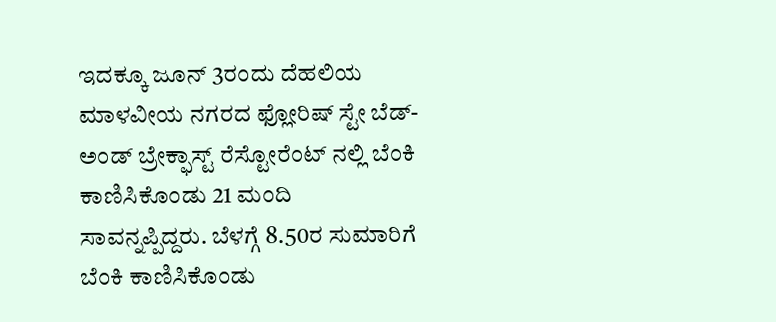ಇದಕ್ಕೂ ಜೂನ್ 3ರಂದು ದೆಹಲಿಯ ಮಾಳವೀಯ ನಗರದ ಫ್ಲೋರಿಷ್ ಸ್ಟೇ ಬೆಡ್-ಅಂಡ್ ಬ್ರೇಕ್ಫಾಸ್ಟ್ ರೆಸ್ಟೋರೆಂಟ್ ನಲ್ಲಿ ಬೆಂಕಿ ಕಾಣಿಸಿಕೊಂಡು 21 ಮಂದಿ ಸಾವನ್ನಪ್ಪಿದ್ದರು. ಬೆಳಗ್ಗೆ 8.50ರ ಸುಮಾರಿಗೆ ಬೆಂಕಿ ಕಾಣಿಸಿಕೊಂಡು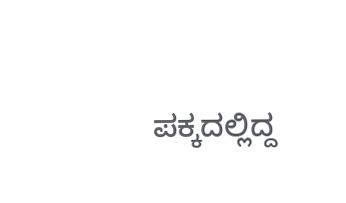ಪಕ್ಕದಲ್ಲಿದ್ದ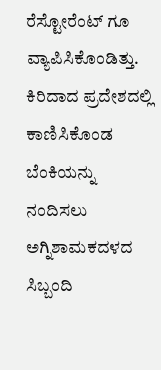ರೆಸ್ಟೋರೆಂಟ್ ಗೂ ವ್ಯಾಪಿಸಿಕೊಂಡಿತ್ತು. ಕಿರಿದಾದ ಪ್ರದೇಶದಲ್ಲಿ ಕಾಣಿಸಿಕೊಂಡ ಬೆಂಕಿಯನ್ನು ನಂದಿಸಲು ಅಗ್ನಿಶಾಮಕದಳದ ಸಿಬ್ಬಂದಿ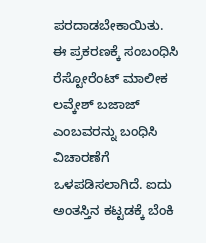ಪರದಾಡಬೇಕಾಯಿತು.
ಈ ಪ್ರಕರಣಕ್ಕೆ ಸಂಬಂಧಿಸಿ ರೆಸ್ಟೋರೆಂಟ್ ಮಾಲೀಕ ಲವ್ಕೇಶ್ ಬಜಾಜ್ ಎಂಬವರನ್ನು ಬಂಧಿಸಿ ವಿಚಾರಣೆಗೆ ಒಳಪಡಿಸಲಾಗಿದೆ. ಐದು ಅಂತಸ್ತಿನ ಕಟ್ಟಡಕ್ಕೆ ಬೆಂಕಿ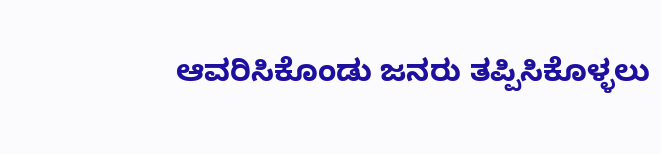ಆವರಿಸಿಕೊಂಡು ಜನರು ತಪ್ಪಿಸಿಕೊಳ್ಳಲು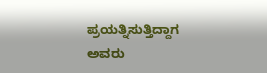ಪ್ರಯತ್ನಿಸುತ್ತಿದ್ದಾಗ ಅವರು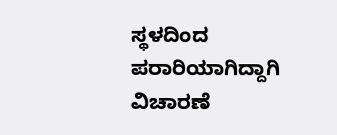ಸ್ಥಳದಿಂದ ಪರಾರಿಯಾಗಿದ್ದಾಗಿ ವಿಚಾರಣೆ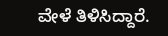ವೇಳೆ ತಿಳಿಸಿದ್ದಾರೆ.